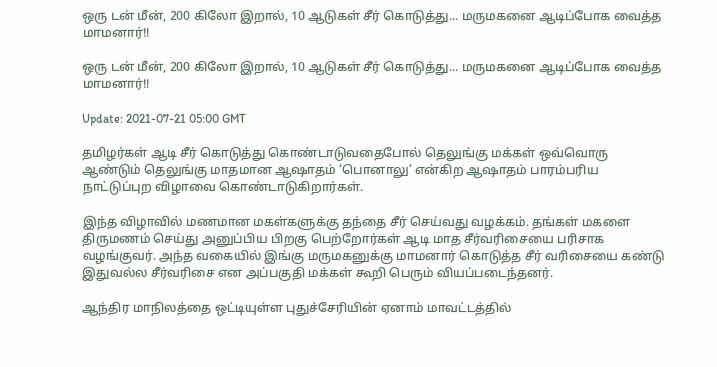ஒரு டன் மீன், 200 கிலோ இறால், 10 ஆடுகள் சீர் கொடுத்து... மருமகனை ஆடிப்போக வைத்த மாமனார்!!

ஒரு டன் மீன், 200 கிலோ இறால், 10 ஆடுகள் சீர் கொடுத்து... மருமகனை ஆடிப்போக வைத்த மாமனார்!!

Update: 2021-07-21 05:00 GMT

தமிழர்கள் ஆடி சீர் கொடுத்து கொண்டாடுவதைபோல் தெலுங்கு மக்கள் ஒவ்வொரு ஆண்டும் தெலுங்கு மாதமான ஆஷாதம் ‘பொனாலு’ என்கிற ஆஷாதம் பாரம்பரிய நாட்டுப்புற விழாவை கொண்டாடுகிறார்கள்.

இந்த விழாவில் மணமான மகள்களுக்கு தந்தை சீர் செய்வது வழக்கம். தங்கள் மகளை திருமணம் செய்து அனுப்பிய பிறகு பெற்றோர்கள் ஆடி மாத சீர்வரிசையை பரிசாக வழங்குவர். அந்த வகையில் இங்கு மருமகனுக்கு மாமனார் கொடுத்த சீர் வரிசையை கண்டு இதுவல்ல சீர்வரிசை என அப்பகுதி மக்கள் கூறி பெரும் வியப்படைந்தனர்.

ஆந்திர மாநிலத்தை ஒட்டியுள்ள புதுச்சேரியின் ஏனாம் மாவட்டத்தில்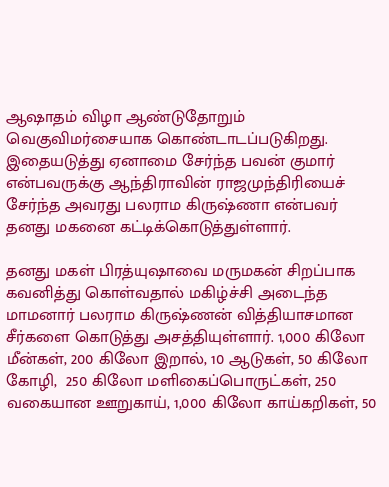ஆஷாதம் விழா ஆண்டுதோறும் வெகுவிமர்சையாக கொண்டாடப்படுகிறது. இதையடுத்து ஏனாமை சேர்ந்த பவன் குமார் என்பவருக்கு ஆந்திராவின் ராஜமுந்திரியைச் சேர்ந்த அவரது பலராம கிருஷ்ணா என்பவர் தனது மகனை கட்டிக்கொடுத்துள்ளார்.

தனது மகள் பிரத்யுஷாவை மருமகன் சிறப்பாக கவனித்து கொள்வதால் மகிழ்ச்சி அடைந்த மாமனார் பலராம கிருஷ்ணன் வித்தியாசமான சீர்களை கொடுத்து அசத்தியுள்ளார். 1,000 கிலோ மீன்கள், 200 கிலோ இறால், 10 ஆடுகள், 50 கிலோ கோழி,  250 கிலோ மளிகைப்பொருட்கள், 250 வகையான ஊறுகாய், 1,000 கிலோ காய்கறிகள், 50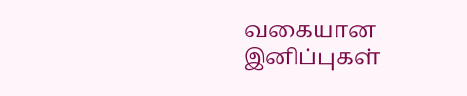வகையான இனிப்புகள்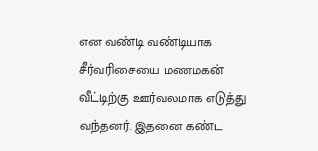என வண்டி வண்டியாக சீர்வரிசையை மணமகன் வீட்டிற்கு ஊர்வலமாக எடுத்து வந்தனர். இதனை கண்ட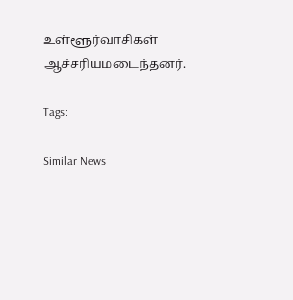உள்ளூர்வாசிகள் ஆச்சரியமடைந்தனர்.

Tags:

Similar News